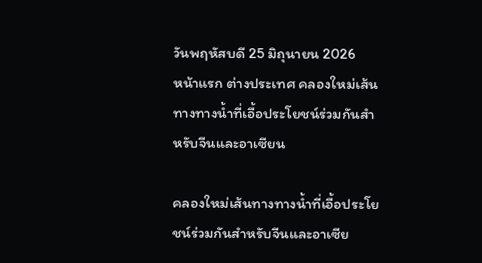วันพฤหัสบดี 25 มิถุนายน 2026
หน้าแรก ต่างประเทศ คลองใหม่เส้นทางทางน้ำที่เอื้อประโยชน์ร่วมกันสำหรับจีนและอาเซียน

คลองใหม่เส้นทางทางน้ำที่เอื้อประโยชน์ร่วมกันสำหรับจีนและอาเซีย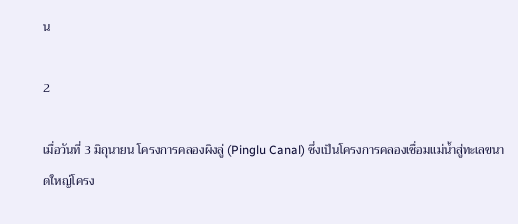น

2

เมื่อวันที่ 3 มิถุนายน โครงการคลองผิงลู่ (Pinglu Canal) ซึ่งเป็นโครงการคลองเชื่อมแม่น้ำสู่ทะเลขนาดใหญ่โครง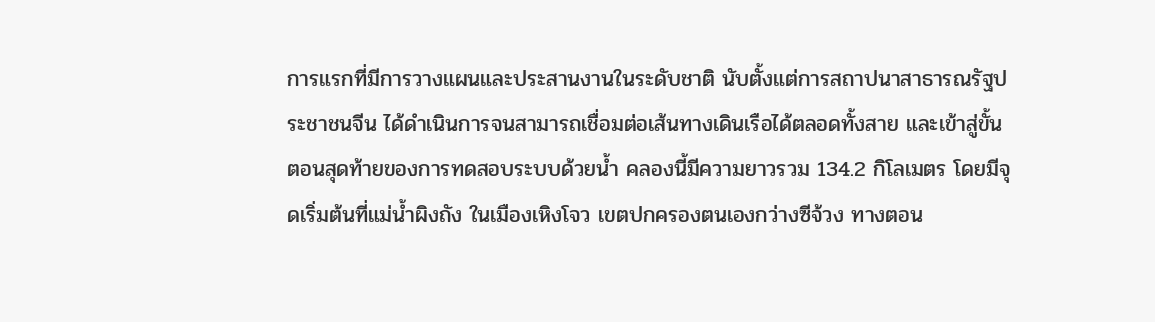การแรกที่มีการวางแผนและประสานงานในระดับชาติ นับตั้งแต่การสถาปนาสาธารณรัฐประชาชนจีน ได้ดำเนินการจนสามารถเชื่อมต่อเส้นทางเดินเรือได้ตลอดทั้งสาย และเข้าสู่ขั้นตอนสุดท้ายของการทดสอบระบบด้วยน้ำ คลองนี้มีความยาวรวม 134.2 กิโลเมตร โดยมีจุดเริ่มต้นที่แม่น้ำผิงถัง ในเมืองเหิงโจว เขตปกครองตนเองกว่างซีจ้วง ทางตอน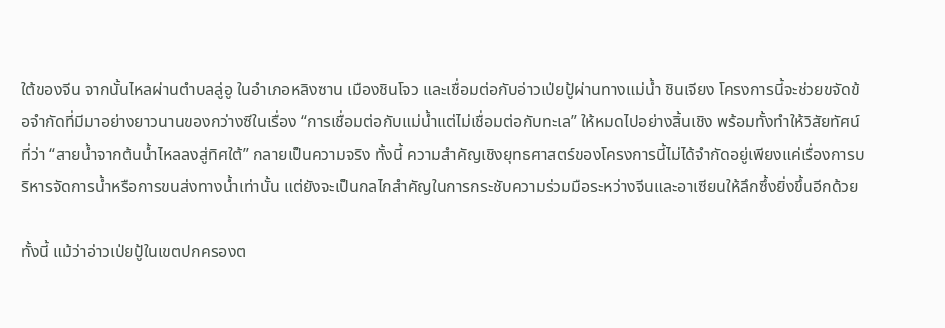ใต้ของจีน จากนั้นไหลผ่านตำบลลู่อู ในอำเภอหลิงซาน เมืองชินโจว และเชื่อมต่อกับอ่าวเป่ยปู้ผ่านทางแม่น้ำ ชินเจียง โครงการนี้จะช่วยขจัดข้อจำกัดที่มีมาอย่างยาวนานของกว่างซีในเรื่อง “การเชื่อมต่อกับแม่น้ำแต่ไม่เชื่อมต่อกับทะเล” ให้หมดไปอย่างสิ้นเชิง พร้อมทั้งทำให้วิสัยทัศน์ที่ว่า “สายน้ำจากต้นน้ำไหลลงสู่ทิศใต้” กลายเป็นความจริง ทั้งนี้ ความสำคัญเชิงยุทธศาสตร์ของโครงการนี้ไม่ได้จำกัดอยู่เพียงแค่เรื่องการบริหารจัดการน้ำหรือการขนส่งทางน้ำเท่านั้น แต่ยังจะเป็นกลไกสำคัญในการกระชับความร่วมมือระหว่างจีนและอาเซียนให้ลึกซึ้งยิ่งขึ้นอีกด้วย

ทั้งนี้ แม้ว่าอ่าวเป่ยปู้ในเขตปกครองต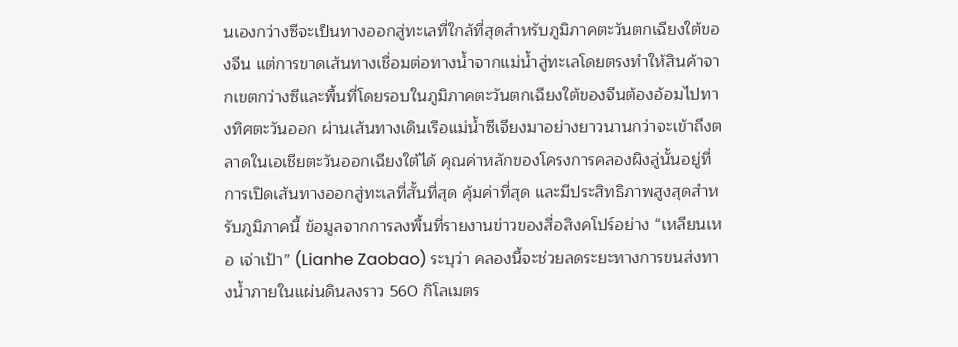นเองกว่างซีจะเป็นทางออกสู่ทะเลที่ใกล้ที่สุดสำหรับภูมิภาคตะวันตกเฉียงใต้ของจีน แต่การขาดเส้นทางเชื่อมต่อทางน้ำจากแม่น้ำสู่ทะเลโดยตรงทำให้สินค้าจากเขตกว่างซีและพื้นที่โดยรอบในภูมิภาคตะวันตกเฉียงใต้ของจีนต้องอ้อมไปทางทิศตะวันออก ผ่านเส้นทางเดินเรือแม่น้ำซีเจียงมาอย่างยาวนานกว่าจะเข้าถึงตลาดในเอเชียตะวันออกเฉียงใต้ได้ คุณค่าหลักของโครงการคลองผิงลู่นั้นอยู่ที่การเปิดเส้นทางออกสู่ทะเลที่สั้นที่สุด คุ้มค่าที่สุด และมีประสิทธิภาพสูงสุดสำหรับภูมิภาคนี้ ข้อมูลจากการลงพื้นที่รายงานข่าวของสื่อสิงคโปร์อย่าง “เหลียนเหอ เจ่าเป้า” (Lianhe Zaobao) ระบุว่า คลองนี้จะช่วยลดระยะทางการขนส่งทางน้ำภายในแผ่นดินลงราว 560 กิโลเมตร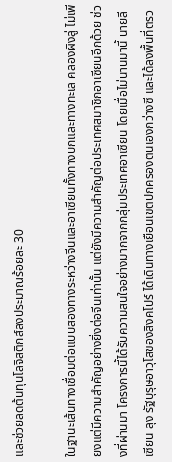และช่วยลดต้นทุนโลจิสติกส์ลงประมาณร้อยละ 30

ในฐานะเส้นทางเชื่อมต่อแบบสองทางระหว่างจีนและอาเซียนทั้งทางบกและทางทะเล คลองผิงลู่ ไม่เพียงแต่มีความสำคัญอย่างยิ่งต่อจีนเท่านั้น แต่ยังมีความสำคัญต่อประเทศสมาชิกอาเซียนอีกด้วย ช่วงที่ผ่านมา โครงการนี้ได้รับความสนใจอย่างมากจากกลุ่มประเทศอาเซียน โดยเมื่อไม่นานมานี้ นายลี เซียน ลุง รัฐบุรุษอาวุโสของสิงคโปร์ ได้เดินทางเยือนเขตปกครองตนเองกว่างซี และได้ลงพื้นที่ตรว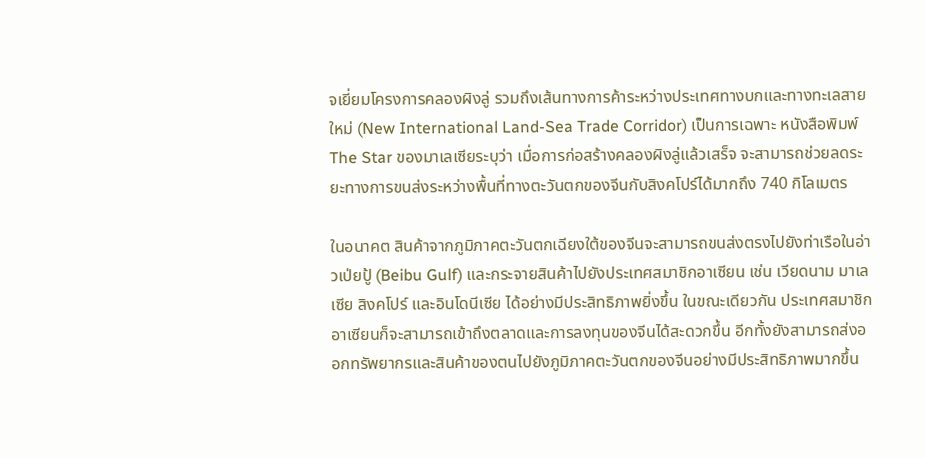จเยี่ยมโครงการคลองผิงลู่ รวมถึงเส้นทางการค้าระหว่างประเทศทางบกและทางทะเลสายใหม่ (New International Land-Sea Trade Corridor) เป็นการเฉพาะ หนังสือพิมพ์ The Star ของมาเลเซียระบุว่า เมื่อการก่อสร้างคลองผิงลู่แล้วเสร็จ จะสามารถช่วยลดระยะทางการขนส่งระหว่างพื้นที่ทางตะวันตกของจีนกับสิงคโปร์ได้มากถึง 740 กิโลเมตร

ในอนาคต สินค้าจากภูมิภาคตะวันตกเฉียงใต้ของจีนจะสามารถขนส่งตรงไปยังท่าเรือในอ่าวเป่ยปู้ (Beibu Gulf) และกระจายสินค้าไปยังประเทศสมาชิกอาเซียน เช่น เวียดนาม มาเลเซีย สิงคโปร์ และอินโดนีเซีย ได้อย่างมีประสิทธิภาพยิ่งขึ้น ในขณะเดียวกัน ประเทศสมาชิกอาเซียนก็จะสามารถเข้าถึงตลาดและการลงทุนของจีนได้สะดวกขึ้น อีกทั้งยังสามารถส่งออกทรัพยากรและสินค้าของตนไปยังภูมิภาคตะวันตกของจีนอย่างมีประสิทธิภาพมากขึ้น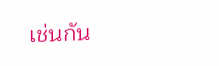เช่นกัน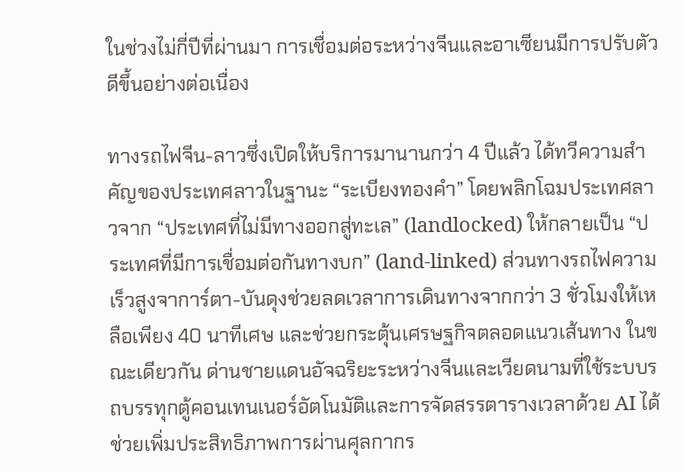ในช่วงไม่กี่ปีที่ผ่านมา การเชื่อมต่อระหว่างจีนและอาเซียนมีการปรับตัวดีขึ้นอย่างต่อเนื่อง

ทางรถไฟจีน-ลาวซึ่งเปิดให้บริการมานานกว่า 4 ปีแล้ว ได้ทวีความสำคัญของประเทศลาวในฐานะ “ระเบียงทองคำ” โดยพลิกโฉมประเทศลาวจาก “ประเทศที่ไม่มีทางออกสู่ทะเล” (landlocked) ให้กลายเป็น “ประเทศที่มีการเชื่อมต่อกันทางบก” (land-linked) ส่วนทางรถไฟความเร็วสูงจาการ์ตา-บันดุงช่วยลดเวลาการเดินทางจากกว่า 3 ชั่วโมงให้เหลือเพียง 40 นาทีเศษ และช่วยกระตุ้นเศรษฐกิจตลอดแนวเส้นทาง ในขณะเดียวกัน ด่านชายแดนอัจฉริยะระหว่างจีนและเวียดนามที่ใช้ระบบรถบรรทุกตู้คอนเทนเนอร์อัตโนมัติและการจัดสรรตารางเวลาด้วย AI ได้ช่วยเพิ่มประสิทธิภาพการผ่านศุลกากร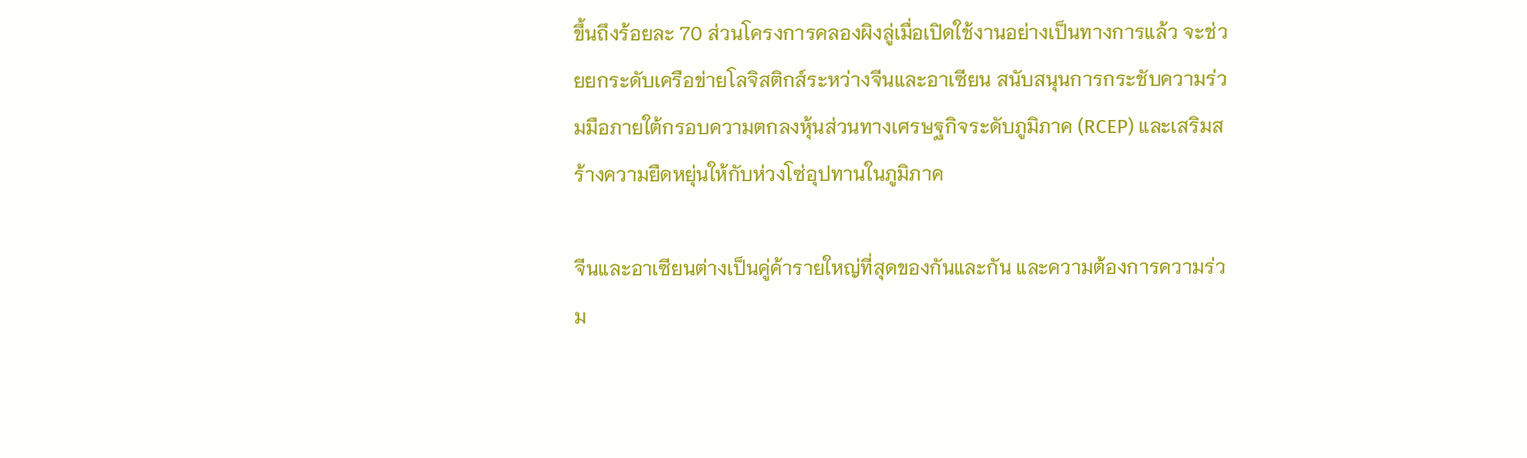ขึ้นถึงร้อยละ 70 ส่วนโครงการคลองผิงลู่เมื่อเปิดใช้งานอย่างเป็นทางการแล้ว จะช่วยยกระดับเครือข่ายโลจิสติกส์ระหว่างจีนและอาเซียน สนับสนุนการกระชับความร่วมมือภายใต้กรอบความตกลงหุ้นส่วนทางเศรษฐกิจระดับภูมิภาค (RCEP) และเสริมสร้างความยืดหยุ่นให้กับห่วงโซ่อุปทานในภูมิภาค

จีนและอาเซียนต่างเป็นคู่ค้ารายใหญ่ที่สุดของกันและกัน และความต้องการความร่วม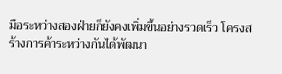มือระหว่างสองฝ่ายก็ยังคงเพิ่มขึ้นอย่างรวดเร็ว โครงสร้างการค้าระหว่างกันได้พัฒนา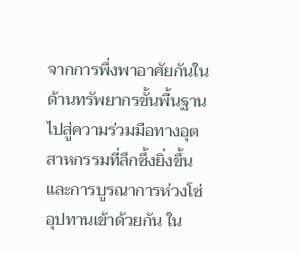จากการพึ่งพาอาศัยกันในด้านทรัพยากรขั้นพื้นฐาน ไปสู่ความร่วมมือทางอุตสาหกรรมที่ลึกซึ้งยิ่งขึ้นและการบูรณาการห่วงโซ่อุปทานเข้าด้วยกัน ใน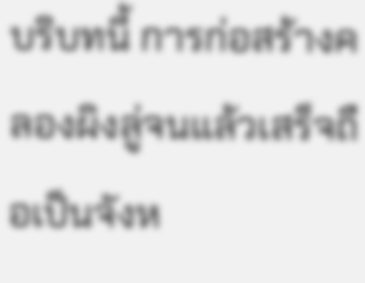บริบทนี้ การก่อสร้างคลองผิงลู่จนแล้วเสร็จถือเป็นจังห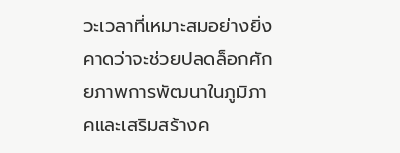วะเวลาที่เหมาะสมอย่างยิ่ง คาดว่าจะช่วยปลดล็อกศักยภาพการพัฒนาในภูมิภาคและเสริมสร้างค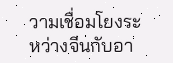วามเชื่อมโยงระหว่างจีนกับอา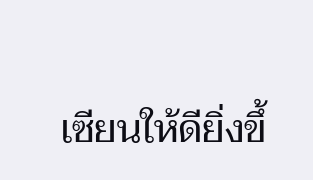เซียนให้ดียิ่งขึ้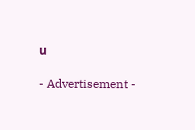น

- Advertisement -